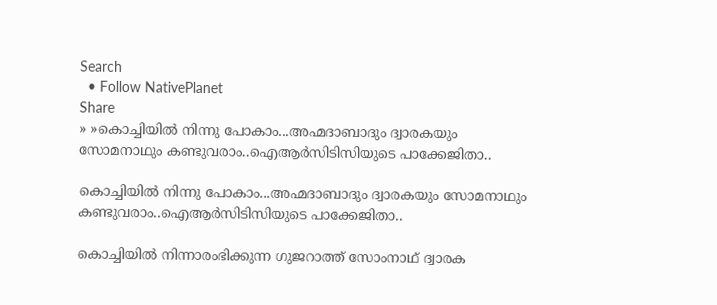Search
  • Follow NativePlanet
Share
» »കൊച്ചിയില്‍ നിന്നു പോകാം...അഹ്മദാബാദും ദ്വാരകയും സോമനാഥും കണ്ടുവരാം..ഐആര്‍സി‌ടിസിയു‌ടെ പാക്കേജിതാ..

കൊച്ചിയില്‍ നിന്നു പോകാം...അഹ്മദാബാദും ദ്വാരകയും സോമനാഥും കണ്ടുവരാം..ഐആര്‍സി‌ടിസിയു‌ടെ പാക്കേജിതാ..

കൊച്ചിയില്‍ നിന്നാരംഭിക്കുന്ന ഗുജറാത്ത് സോംനാഥ് ദ്വാരക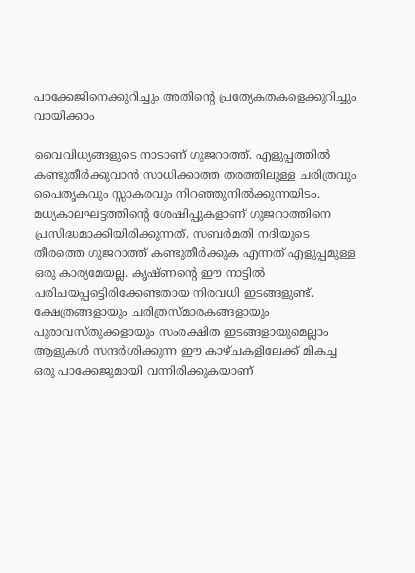പാക്കേജിനെക്കുറിച്ചും അതിന്‍റെ പ്രത്യേകതകളെക്കുറിച്ചും വായിക്കാം

വൈവിധ്യങ്ങളുടെ നാടാണ് ഗുജറാത്ത്. എളുപ്പത്തില്‍ കണ്ടുതീര്‍ക്കുവാന്‍ സാധിക്കാത്ത തരത്തിലുള്ള ചരിത്രവും പൈതൃകവും സ്സാകരവും നിറഞ്ഞുനില്‍ക്കുന്നയിടം. മധ്യകാലഘട്ടത്തിന്‍റെ ശേഷിപ്പുകളാണ് ഗുജറാത്തിനെ പ്രസിദ്ധമാക്കിയിരിക്കുന്നത്. സബര്‍മതി നദിയുടെ തീരത്തെ ഗുജറാത്ത് കണ്ടുതീര്‍ക്കുക എന്നത് എളുപ്പമുള്ള ഒരു കാര്യമേയല്ല. കൃഷ്ണന്‍റെ ഈ നാട്ടില്‍ പരിചയപ്പ‌െട്ടിരിക്കേണ്ടതായ നിരവധി ഇടങ്ങളുണ്ട്. ക്ഷേത്രങ്ങളായും ചരിത്രസ്മാരകങ്ങളായും പുരാവസ്തുക്കളായും സംരക്ഷിത ഇടങ്ങളായുമെല്ലാം ആളുകള്‍ സന്ദര്‍ശിക്കുന്ന ഈ കാഴ്ചകളിലേക്ക് മികച്ച ഒരു പാക്കേജുമായി വന്നിരിക്കുകയാണ്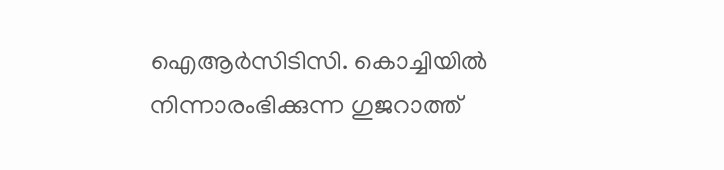ഐആര്‍സിടിസി. കൊച്ചിയില്‍ നിന്നാരംഭിക്കുന്ന ഗുജറാത്ത്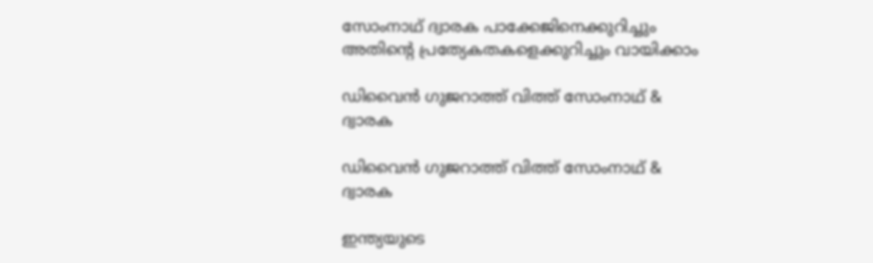സോംനാഥ് ദ്വാരക പാക്കേജിനെക്കുറിച്ചും അതിന്‍റെ പ്രത്യേകതകളെക്കുറിച്ചും വായിക്കാം

ഡിവൈന്‍ ഗുജറാത്ത് വിത്ത് സോംനാഥ് & ദ്വാരക

ഡിവൈന്‍ ഗുജറാത്ത് വിത്ത് സോംനാഥ് & ദ്വാരക

ഇന്ത്യയുടെ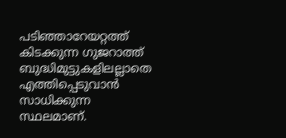പടിഞ്ഞാറേയറ്റത്ത് കിടക്കുന്ന ഗുജറാത്ത് ബുദ്ധിമുട്ടുകളിലല്ലാതെ എത്തിപ്പെടുവാന്‍ സാധിക്കുന്ന സ്ഥലമാണ്.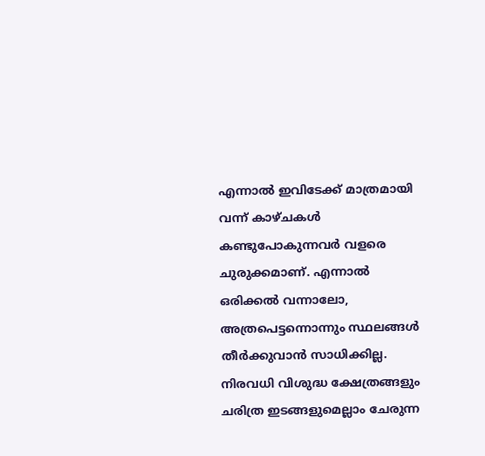എന്നാല്‍ ഇവിടേക്ക് മാത്രമായി വന്ന് കാഴ്ചകള്‍ കണ്ടുപോകുന്നവര്‍ വളരെ ചുരുക്കമാണ്. എന്നാല്‍ ഒരിക്കല്‍ വന്നാലോ, അത്രപെട്ടന്നൊന്നും സ്ഥലങ്ങള്‍ തീര്‍ക്കുവാന്‍ സാധിക്കില്ല. നിരവധി വിശുദ്ധ ക്ഷേത്രങ്ങളും ചരിത്ര ഇടങ്ങളുമെല്ലാം ചേരുന്ന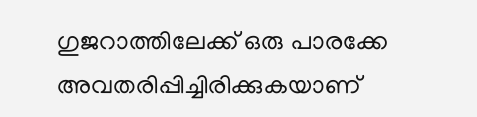ഗുജറാത്തിലേക്ക് ഒരു പാരക്കേ അവതരിപ്പിച്ചിരിക്കുകയാണ്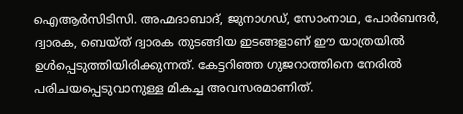ഐആര്‍സിടിസി. അഹ്മദാബാദ്, ജുനാഗഡ്, സോംനാഥ, പോര്‍ബന്ദര്‍, ദ്വാരക, ബെയ്ത് ദ്വാരക തുടങ്ങിയ ഇടങ്ങളാണ് ഈ യാത്രയില്‍ ഉള്‍പ്പെടുത്തിയിരിക്കുന്നത്. കേട്ടറിഞ്ഞ ഗുജറാത്തിനെ നേരില്‍ പരിചയപ്പെടുവാനുള്ള മികച്ച അവസരമാണിത്.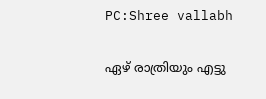PC:Shree vallabh

ഏഴ് രാത്രിയും എട്ടു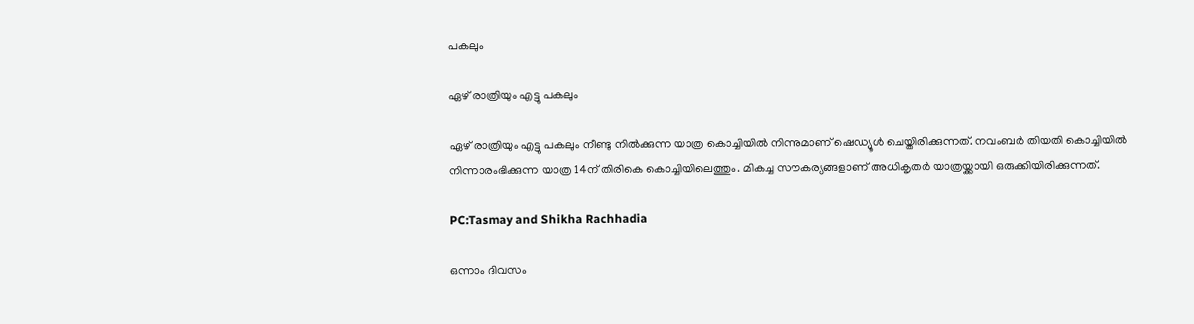പകലും

ഏഴ് രാത്രിയും എട്ടു പകലും

ഏഴ് രാത്രിയും എട്ടു പകലും നീണ്ടു നില്‍ക്കുന്ന യാത്ര കൊച്ചിയില്‍ നിന്നുമാണ് ഷെഡ്യൂള്‍ ചെയ്തിരിക്കുന്നത്. നവംബര്‍ തിയതി കൊച്ചിയില്‍ നിന്നാരംഭിക്കുന്ന യാത്ര 14ന് തിരികെ കൊച്ചിയിലെത്തും. മികച്ച സൗകര്യങ്ങളാണ് അധികൃതര്‍ യാത്രയ്ക്കായി ഒരുക്കിയിരിക്കുന്നത്.

PC:Tasmay and Shikha Rachhadia

ഒന്നാം ദിവസം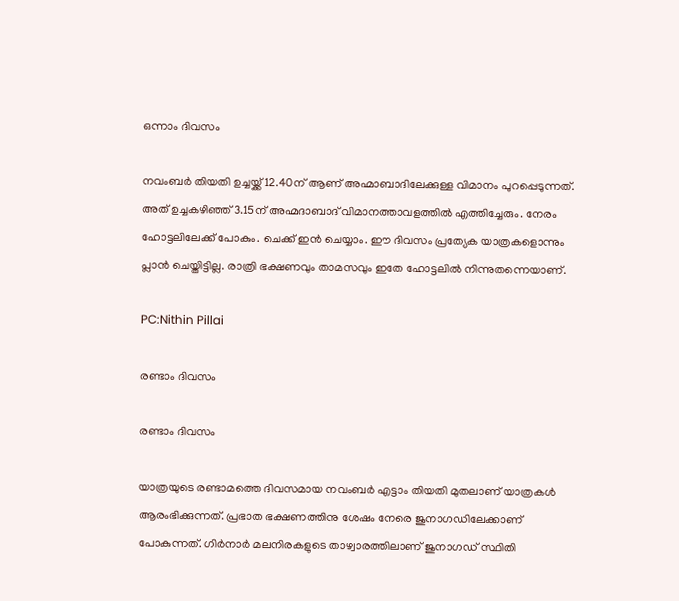ഒന്നാം ദിവസം

നവംബര്‍ തിയതി ഉച്ചയ്ക്ക് 12.40ന് ആണ് അഹ്മാബാദിലേക്കുള്ള വിമാനം പുറപ്പെടുന്നത്. അത് ഉച്ചകഴിഞ്ഞ് 3.15ന് അഹ്മദാബാദ് വിമാനത്താവളത്തില്‍ എത്തിച്ചേരും. നേരം ഹോട്ടലിലേക്ക് പോകും. ചെക്ക് ഇന്‍ ചെയ്യാം. ഈ ദിവസം പ്രത്യേക യാത്രകളൊന്നും പ്ലാന്‍ ചെയ്തിട്ടില്ല. രാത്രി ഭക്ഷണവും താമസവും ഇതേ ഹോട്ടലില്‍ നിന്നുതന്നെയാണ്.

PC:Nithin Pillai

രണ്ടാം ദിവസം

രണ്ടാം ദിവസം

യാത്രയുടെ രണ്ടാമത്തെ ദിവസമായ നവംബര്‍ എട്ടാം തിയതി മുതലാണ് യാത്രകള്‍ ആരംഭിക്കുന്നത്. പ്രഭാത ഭക്ഷണത്തിനു ശേഷം നേരെ ജുനാഗഡിലേക്കാണ് പോകുന്നത്. ഗിർനാർ മലനിരകളുടെ താഴ്വാരത്തിലാണ് ജുനാഗഡ് സ്ഥിതി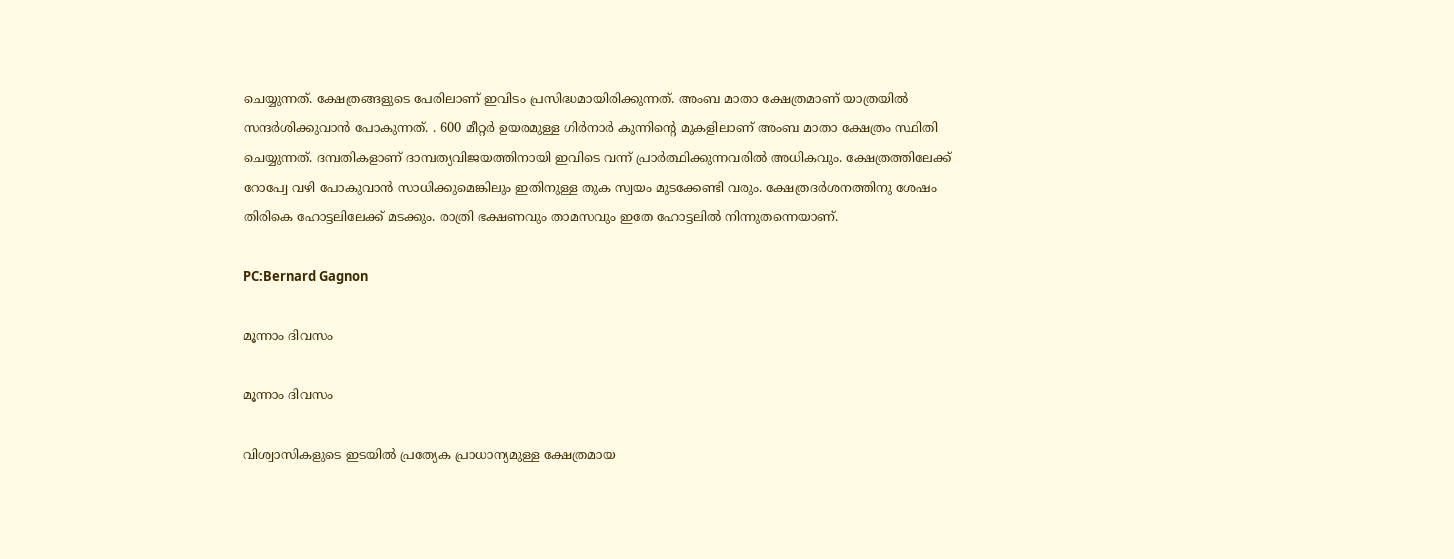ചെയ്യുന്നത്. ക്ഷേത്രങ്ങളുടെ പേരിലാണ് ഇവിടം പ്രസിദ്ധമായിരിക്കുന്നത്. അംബ മാതാ ക്ഷേത്രമാണ് യാത്രയില്‍ സന്ദര്‍ശിക്കുവാന്‍ പോകുന്നത്. . 600 മീറ്റർ ഉയരമുള്ള ഗിർനാർ കുന്നിന്റെ മുകളിലാണ് അംബ മാതാ ക്ഷേത്രം സ്ഥിതി ചെയ്യുന്നത്. ദമ്പതികളാണ് ദാമ്പത്യവിജയത്തിനായി ഇവിടെ വന്ന് പ്രാര്‍ത്ഥിക്കുന്നവരില്‍ അധികവും. ക്ഷേത്രത്തിലേക്ക് റോപ്വേ വഴി പോകുവാന്‍ സാധിക്കുമെങ്കിലും ഇതിനുള്ള തുക സ്വയം മുടക്കേണ്ടി വരും. ക്ഷേത്രദര്‍ശനത്തിനു ശേഷം തിരികെ ഹോട്ടലിലേക്ക് മടക്കും. രാത്രി ഭക്ഷണവും താമസവും ഇതേ ഹോട്ടലില്‍ നിന്നുതന്നെയാണ്.

PC:Bernard Gagnon

മൂന്നാം ദിവസം

മൂന്നാം ദിവസം

വിശ്വാസികളുടെ ഇടയില്‍ പ്രത്യേക പ്രാധാന്യമുള്ള ക്ഷേത്രമായ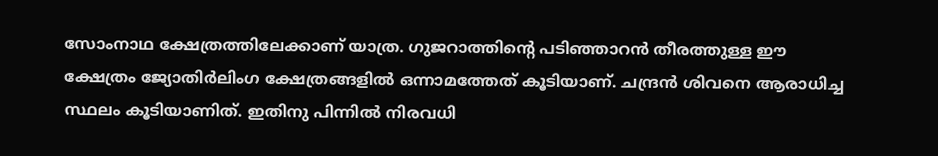സോംനാഥ ക്ഷേത്രത്തിലേക്കാണ് യാത്ര. ഗുജറാത്തിന്റെ പടിഞ്ഞാറന്‍ തീരത്തുള്ള ഈ ക്ഷേത്രം ജ്യോതിര്‍ലിംഗ ക്ഷേത്രങ്ങളില്‍ ഒന്നാമത്തേത് കൂടിയാണ്. ചന്ദ്രൻ ശിവനെ ആരാധിച്ച സ്ഥലം കൂടിയാണിത്. ഇതിനു പിന്നില്‍ നിരവധി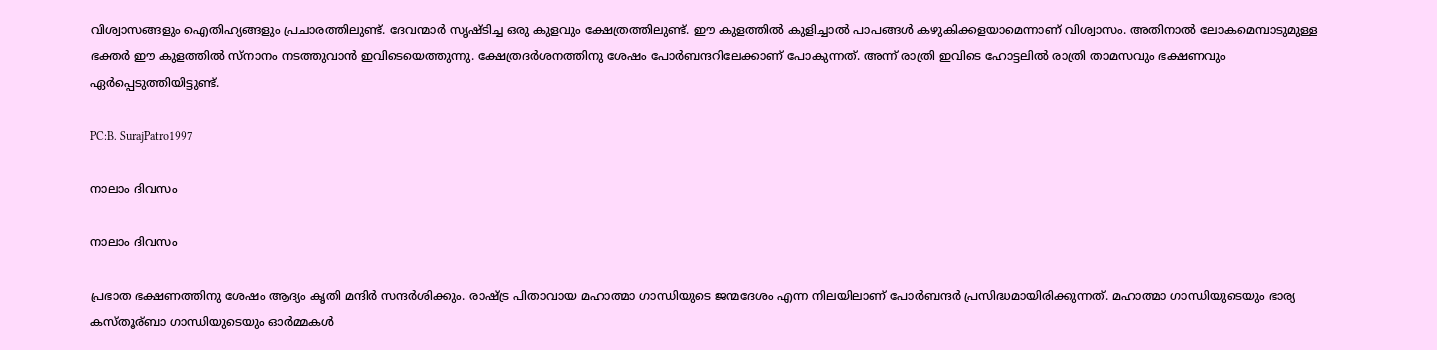വിശ്വാസങ്ങളും ഐതിഹ്യങ്ങളും പ്രചാരത്തിലുണ്ട്. ദേവന്മാർ സൃഷ്ടിച്ച ഒരു കുളവും ക്ഷേത്രത്തിലുണ്ട്. ഈ കുളത്തിൽ കുളിച്ചാൽ പാപങ്ങൾ കഴുകിക്കളയാമെന്നാണ് വിശ്വാസം. അതിനാൽ ലോകമെമ്പാടുമുള്ള ഭക്തർ ഈ കുളത്തിൽ സ്നാനം നടത്തുവാന്‍ ഇവിടെയെത്തുന്നു. ക്ഷേത്രദര്‍ശനത്തിനു ശേഷം പോര്‍ബന്ദറിലേക്കാണ് പോകുന്നത്. അന്ന് രാത്രി ഇവിടെ ഹോട്ടലില്‍ രാത്രി താമസവും ഭക്ഷണവും ഏര്‍പ്പെടുത്തിയിട്ടുണ്ട്.

PC:B. SurajPatro1997

നാലാം ദിവസം

നാലാം ദിവസം

പ്രഭാത ഭക്ഷണത്തിനു ശേഷം ആദ്യം കൃതി മന്ദിര്‍ സന്ദര്‍ശിക്കും. രാഷ്ട്ര പിതാവായ മഹാത്മാ ഗാന്ധിയുടെ ജന്മദേശം എന്ന നിലയിലാണ് പോര്‍ബന്ദര്‍ പ്രസിദ്ധമായിരിക്കുന്നത്. മഹാത്മാ ഗാന്ധിയുടെയും ഭാര്യ കസ്തൂര്ബാ ഗാന്ധിയുടെയും ഓര്‍മ്മകള്‍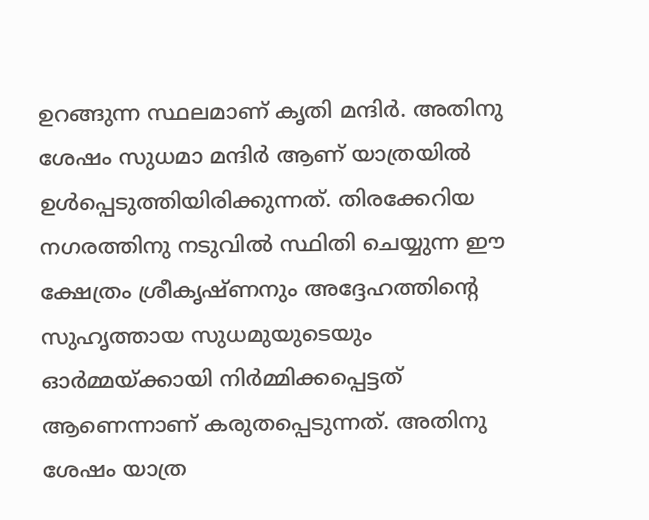ഉറങ്ങുന്ന സ്ഥലമാണ് കൃതി മന്ദിര്‍. അതിനു ശേഷം സുധമാ മന്ദിര്‍ ആണ് യാത്രയില്‍ ഉള്‍പ്പെടുത്തിയിരിക്കുന്നത്. തിരക്കേറിയ നഗരത്തിനു നടുവില്‍ സ്ഥിതി ചെയ്യുന്ന ഈ ക്ഷേത്രം ശ്രീകൃഷ്ണനും അദ്ദേഹത്തിന്റെ സുഹൃത്തായ സുധമുയുടെയും ഓര്‍മ്മയ്ക്കായി നിര്‍മ്മിക്കപ്പെട്ടത് ആണെന്നാണ് കരുതപ്പെടുന്നത്. അതിനു ശേഷം യാത്ര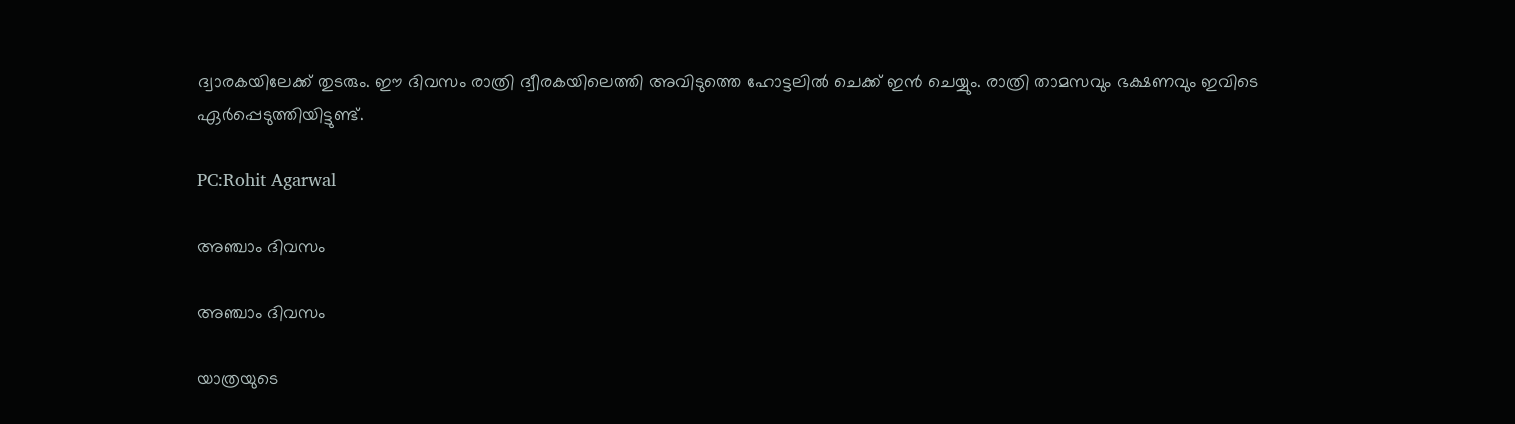ദ്വാരകയിലേക്ക് തുടരും. ഈ ദിവസം രാത്രി ദ്വീരകയിലെത്തി അവിടുത്തെ ഹോട്ടലില്‍ ചെക്ക് ഇന്‍ ചെയ്യും. രാത്രി താമസവും ഭക്ഷണവും ഇവിടെ ഏര്‍പ്പെടുത്തിയിട്ടുണ്ട്.

PC:Rohit Agarwal

അഞ്ചാം ദിവസം

അഞ്ചാം ദിവസം

യാത്രയുടെ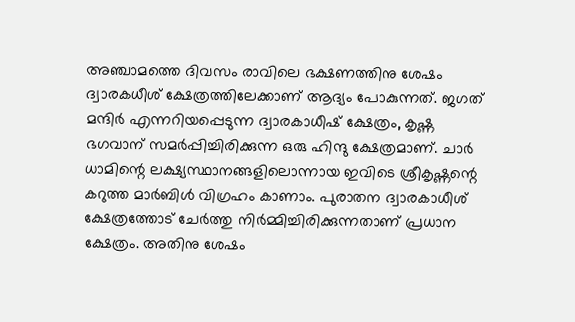അഞ്ചാമത്തെ ദിവസം രാവിലെ ഭക്ഷണത്തിനു ശേഷം ദ്വാരകധീശ് ക്ഷേത്രത്തിലേക്കാണ് ആദ്യം പോകുന്നത്. ജഗത് മന്ദിർ എന്നറിയപ്പെടുന്ന ദ്വാരകാധീഷ് ക്ഷേത്രം, കൃഷ്ണ ഭഗവാന് സമർപ്പിച്ചിരിക്കുന്ന ഒരു ഹിന്ദു ക്ഷേത്രമാണ്. ചാർ ധാമിന്റെ ലക്ഷ്യസ്ഥാനങ്ങളിലൊന്നായ ഇവിടെ ശ്രീകൃഷ്ണന്റെ കറുത്ത മാർബിൾ വിഗ്രഹം കാണാം. പുരാതന ദ്വാരകാധീശ് ക്ഷേത്രത്തോട് ചേര്‍ത്തു നിര്‍മ്മിച്ചിരിക്കുന്നതാണ് പ്രധാന ക്ഷേത്രം. അതിനു ശേഷം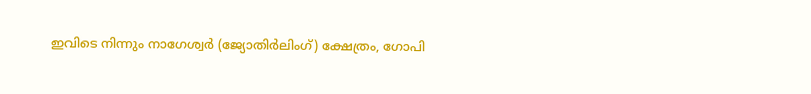ഇവിടെ നിന്നും നാഗേശ്വർ (ജ്യോതിർലിംഗ്) ക്ഷേത്രം, ഗോപി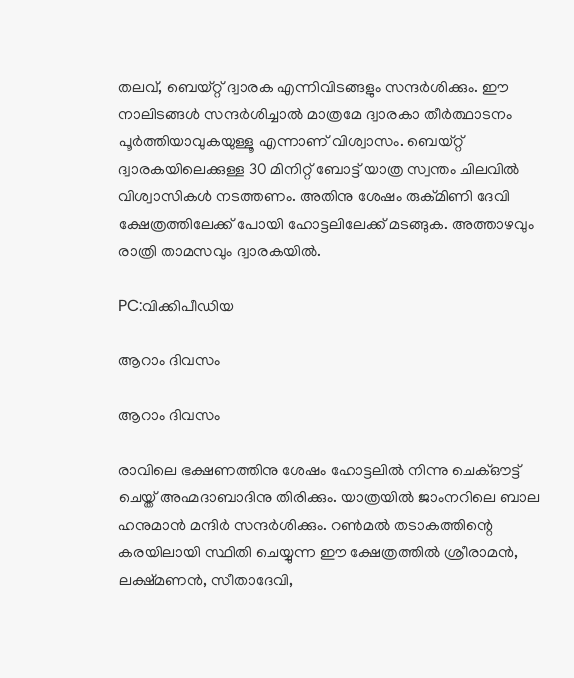തലവ്, ബെയ്റ്റ് ദ്വാരക എന്നിവിടങ്ങളും സന്ദര്‍ശിക്കും. ഈ നാലിടങ്ങള്‍ സന്ദര്‍ശിച്ചാല്‍ മാത്രമേ ദ്വാരകാ തീര്‍ത്ഥാടനം പൂര്‍ത്തിയാവുകയുള്ളൂ എന്നാണ് വിശ്വാസം. ബെയ്റ്റ് ദ്വാരകയിലെക്കുള്ള 30 മിനിറ്റ് ബോട്ട് യാത്ര സ്വന്തം ചിലവില്‍ വിശ്വാസികള്‍ നടത്തണം. അതിനു ശേഷം രുക്മിണി ദേവി ക്ഷേത്രത്തിലേക്ക് പോയി ഹോട്ടലിലേക്ക് മടങ്ങുക. അത്താഴവും രാത്രി താമസവും ദ്വാരകയിൽ.

PC:വിക്കിപീഡിയ

ആറാം ദിവസം

ആറാം ദിവസം

രാവിലെ ഭക്ഷണത്തിനു ശേഷം ഹോട്ടലില്‍ നിന്നു ചെക്ഔട്ട് ചെയ്ത് അഹ്മദാബാദിനു തിരിക്കും. യാത്രയില്‍ ജാംനറിലെ ബാല ഹനുമാന്‍ മന്ദിര്‍ സന്ദര്‍ശിക്കും. റൺമൽ തടാകത്തിന്റെ കരയിലായി സ്ഥിതി ചെയ്യുന്ന ഈ ക്ഷേത്രത്തില്‍ ശ്രീരാമൻ, ലക്ഷ്മണൻ, സീതാദേവി,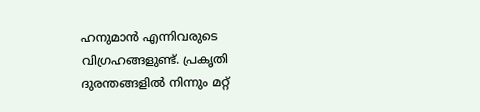ഹനുമാൻ എന്നിവരുടെ വിഗ്രഹങ്ങളുണ്ട്. പ്രകൃതി ദുരന്തങ്ങളിൽ നിന്നും മറ്റ്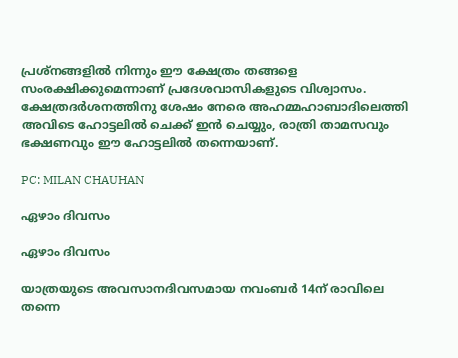പ്രശ്‌നങ്ങളിൽ നിന്നും ഈ ക്ഷേത്രം തങ്ങളെ സംരക്ഷിക്കുമെന്നാണ് പ്രദേശവാസികളുടെ വിശ്വാസം.
ക്ഷേത്രദര്‍ശനത്തിനു ശേഷം നേരെ അഹമ്മഹാബാദിലെത്തി അവിടെ ഹോട്ടലില്‍ ചെക്ക് ഇന്‍ ചെയ്യും, രാത്രി താമസവും ഭക്ഷണവും ഈ ഹോട്ടലില്‍ തന്നെയാണ്.

PC: MILAN CHAUHAN

ഏഴാം ദിവസം

ഏഴാം ദിവസം

യാത്രയുടെ അവസാനദിവസമായ നവംബര്‍ 14ന് രാവിലെ തന്നെ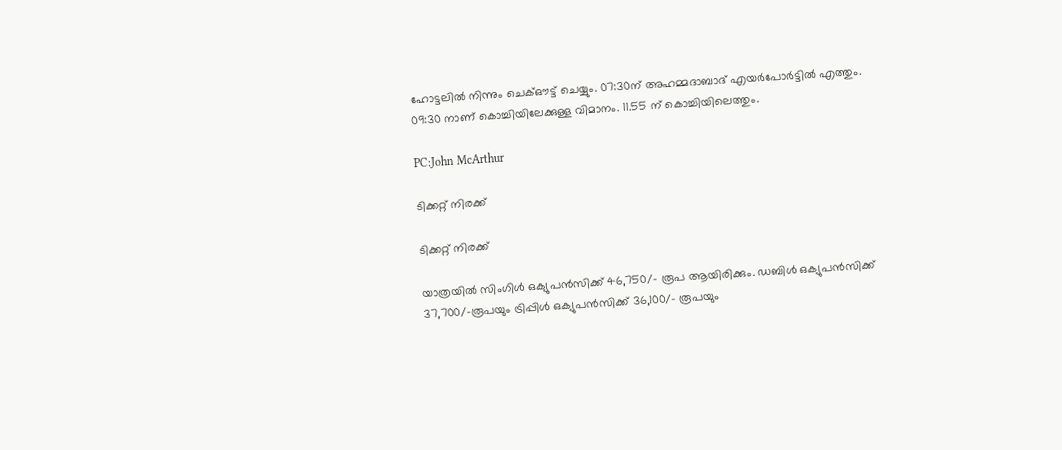ഹോട്ടലില്‍ നിന്നും ചെക്ഔട്ട് ചെയ്യും. 07:30ന് അഹമ്മദാബാദ് എയർപോർട്ടിൽ എത്തും. 09:30 നാണ് കൊച്ചിയിലേക്കുള്ള വിമാനം. 11.55 ന് കൊച്ചിയിലെത്തും.

PC:John McArthur

ടിക്കറ്റ് നിരക്ക്

ടിക്കറ്റ് നിരക്ക്

യാത്രയില്‍ സിംഗിള്‍ ഒക്യുപന്‍സിക്ക് 46,750/- രൂപ ആയിരിക്കും. ഡബിള്‍ ഒക്യുപന്‍സിക്ക് 37,700/-രൂപയും ട്രിപ്പിള്‍ ഒക്യുപന്‍സിക്ക് 36,100/- രൂപയും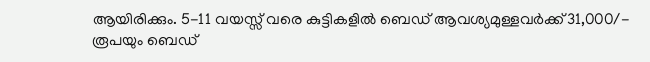ആയിരിക്കും. 5-11 വയസ്സ് വരെ കുട്ടികളില്‍ ബെഡ് ആവശ്യമുള്ളവര്‍ക്ക്31,000/- രൂപയും ബെഡ്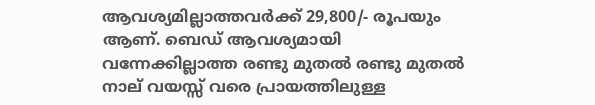ആവശ്യമില്ലാത്തവര്‍ക്ക് 29,800/- രൂപയും ആണ്. ബെഡ് ആവശ്യമായി വന്നേക്കില്ലാത്ത രണ്ടു മുതല്‍ രണ്ടു മുതല്‍ നാല് വയസ്സ് വരെ പ്രായത്തിലുള്ള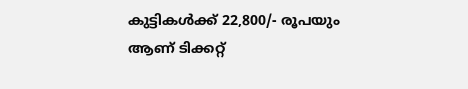കുട്ടികള്‍ക്ക് 22,800/- രൂപയും ആണ് ടിക്കറ്റ്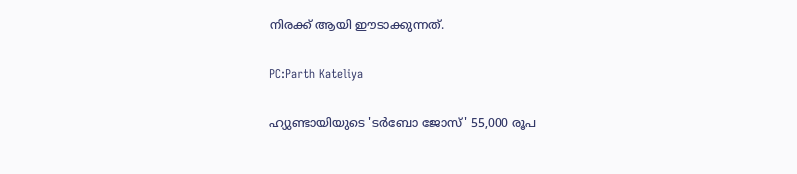നിരക്ക് ആയി ഈടാക്കുന്നത്.

PC:Parth Kateliya

ഹ്യുണ്ടായിയുടെ 'ടർബോ ജോസ്' 55,000 രൂപ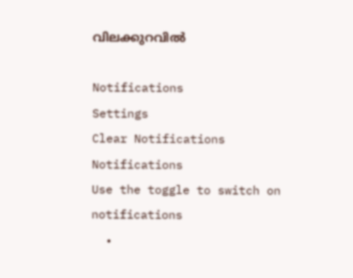വിലക്കുറവിൽ

Notifications
Settings
Clear Notifications
Notifications
Use the toggle to switch on notifications
  •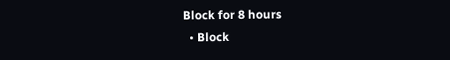Block for 8 hours
  • Block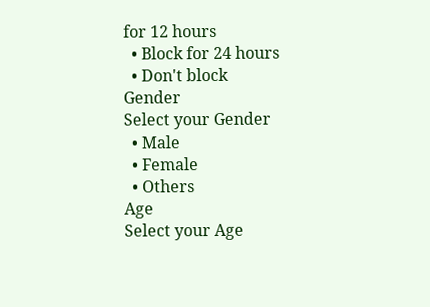for 12 hours
  • Block for 24 hours
  • Don't block
Gender
Select your Gender
  • Male
  • Female
  • Others
Age
Select your Age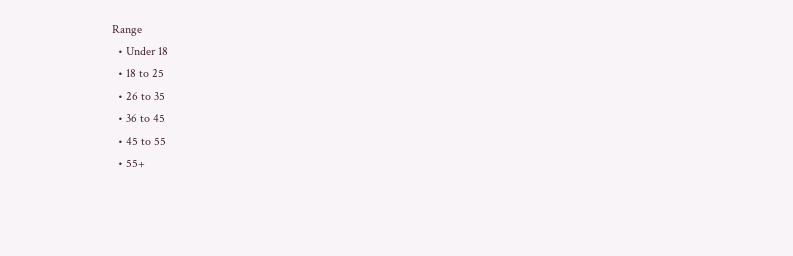Range
  • Under 18
  • 18 to 25
  • 26 to 35
  • 36 to 45
  • 45 to 55
  • 55+